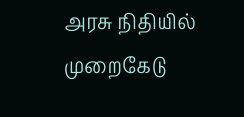அரசு நிதியில் முறைகேடு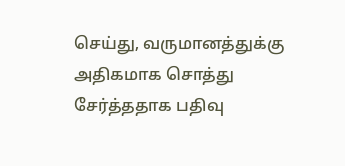செய்து, வருமானத்துக்கு அதிகமாக சொத்து சேர்த்ததாக பதிவு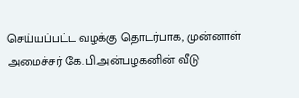செய்யப்பட்ட வழக்கு தொடர்பாக, முன்னாள் அமைச்சர் கே.பி.அன்பழகனின் வீடு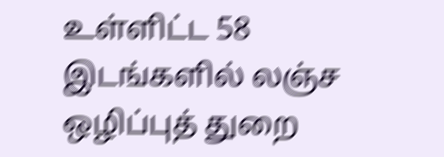உள்ளிட்ட 58 இடங்களில் லஞ்ச ஒழிப்புத் துறை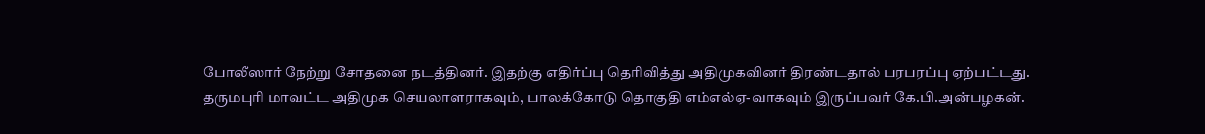போலீஸார் நேற்று சோதனை நடத்தினர். இதற்கு எதிர்ப்பு தெரிவித்து அதிமுகவினர் திரண்டதால் பரபரப்பு ஏற்பட்டது.
தருமபுரி மாவட்ட அதிமுக செயலாளராகவும், பாலக்கோடு தொகுதி எம்எல்ஏ-வாகவும் இருப்பவர் கே.பி.அன்பழகன்.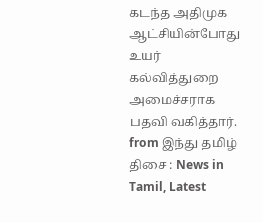கடந்த அதிமுக ஆட்சியின்போது உயர் கல்வித்துறை அமைச்சராக பதவி வகித்தார்.
from இந்து தமிழ் திசை : News in Tamil, Latest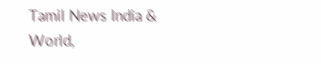Tamil News India & World,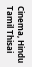Cinema, Hindu Tamil Thisai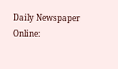Daily Newspaper Online: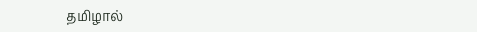தமிழால்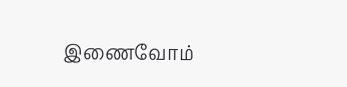இணைவோம்